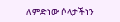ለምድነው ሶላታችነን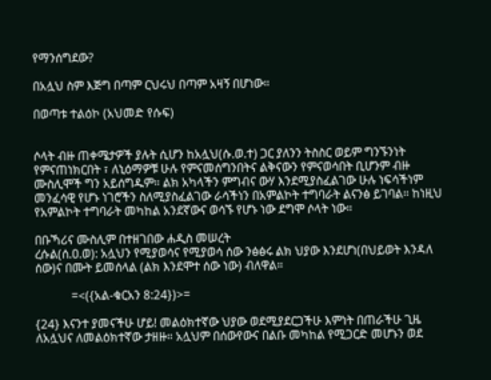የማንሰግደው?

በአሏህ ስም እጅግ በጣም ርህሩህ በጣም አዛኝ በሆነው።

በወጣቱ ተልዕኮ (አህመድ የሱፍ)


ሶላት ብዙ ጠቀሜታዎች ያሉት ሲሆን ከአሏህ(ሱ.ወ.ተ) ጋር ያለንን ትስስር ወይም ግንኙንነት የምናጠነክርበት ፣ ለኒዕማዎቹ ሁሉ የምናመሰግንበትና ልቅናውን የምናወሳበት ቢሆንም ብዙ ሙስሊሞች ግን አይሰግዱም። ልክ አካላችን ምግብና ውሃ እንደሚያስፈልገው ሁሉ ነፍሳችነም መንፈሳዊ የሆኑ ነገሮችን ስለሚያስፈልገው ራሳችነን በአምልኮት ተግባራት ልናንፅ ይገባል። ከነዚህ የአምልኮት ተግባራት መካከል አንደኛውና ወሳኙ የሆኑ ነው ደግሞ ሶላት ነው።

በቡኻሪና ሙስሊም በተዘገበው ሐዲስ መሠረት
ረሱል(ሰ.ዐ.ወ): አሏህን የሚያወሳና የሚያወሳ ሰው ንፅፅሩ ልክ ህያው እንደሆነ(በህይወት እንዳለ ሰው)ና በሙት ይመሰላል (ልክ እንደሞተ ሰው ነው) ብለዋል።

            =<({አል-ቁርአን 8:24})>=

{24} እናንተ ያመናችሁ ሆይ! መልዕክተኛው ህያው ወደሚያደርጋችሁ እምነት በጠራችሁ ጊዜ ለአሏህና ለመልዕክተኛው ታዘዙ። አሏህም በሰውየውና በልቡ መካከል የሚጋርድ መሆኑን ወደ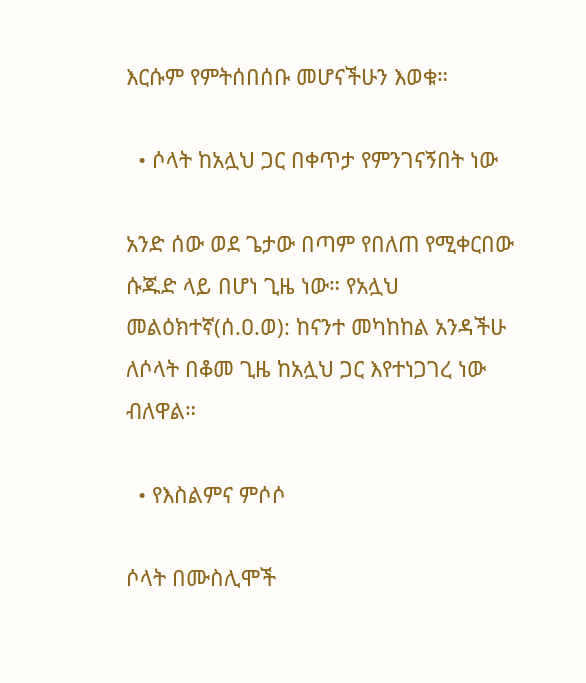እርሱም የምትሰበሰቡ መሆናችሁን እወቁ።

  • ሶላት ከአሏህ ጋር በቀጥታ የምንገናኝበት ነው

አንድ ሰው ወደ ጌታው በጣም የበለጠ የሚቀርበው ሱጁድ ላይ በሆነ ጊዜ ነው። የአሏህ መልዕክተኛ(ሰ.ዐ.ወ): ከናንተ መካከከል አንዳችሁ ለሶላት በቆመ ጊዜ ከአሏህ ጋር እየተነጋገረ ነው ብለዋል።

  • የእስልምና ምሶሶ

ሶላት በሙስሊሞች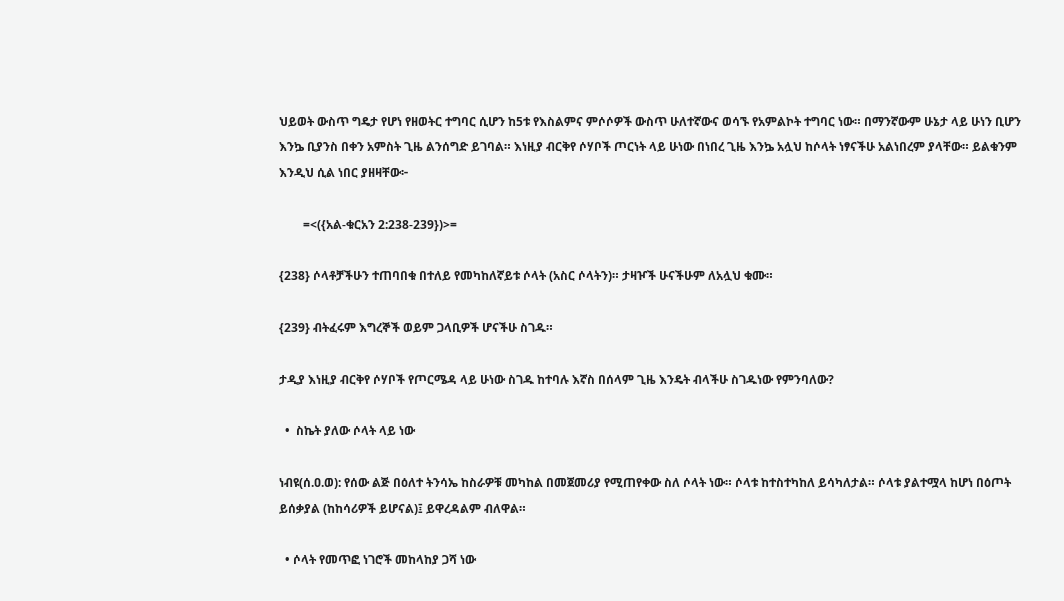ህይወት ውስጥ ግዴታ የሆነ የዘወትር ተግባር ሲሆን ከ5ቱ የእስልምና ምሶሶዎች ውስጥ ሁለተኛውና ወሳኙ የአምልኮት ተግባር ነው። በማንኛውም ሁኔታ ላይ ሁነን ቢሆን እንኴ ቢያንስ በቀን አምስት ጊዜ ልንሰግድ ይገባል። እነዚያ ብርቅየ ሶሃቦች ጦርነት ላይ ሁነው በነበረ ጊዜ እንኴ አሏህ ከሶላት ነፃናችሁ አልነበረም ያላቸው። ይልቁንም እንዲህ ሲል ነበር ያዘዛቸው፦

        =<({አል-ቁርአን 2:238-239})>=

{238} ሶላቶቻችሁን ተጠባበቁ በተለይ የመካከለኛይቱ ሶላት (አስር ሶላትን)። ታዛዦች ሁናችሁም ለአሏህ ቁሙ።

{239} ብትፈሩም እግረኞች ወይም ጋላቢዎች ሆናችሁ ስገዱ።

ታዲያ እነዚያ ብርቅየ ሶሃቦች የጦርሜዳ ላይ ሁነው ስገዱ ከተባሉ እኛስ በሰላም ጊዜ እንዴት ብላችሁ ስገዱነው የምንባለው?

  •  ስኬት ያለው ሶላት ላይ ነው

ነብዩ(ሰ.ዐ.ወ): የሰው ልጅ በዕለተ ትንሳኤ ከስራዎቹ መካከል በመጀመሪያ የሚጠየቀው ስለ ሶላት ነው። ሶላቱ ከተስተካከለ ይሳካለታል። ሶላቱ ያልተሟላ ከሆነ በዕጦት ይሰቃያል (ከከሳሪዎች ይሆናል)፤ ይዋረዳልም ብለዋል።

  • ሶላት የመጥፎ ነገሮች መከላከያ ጋሻ ነው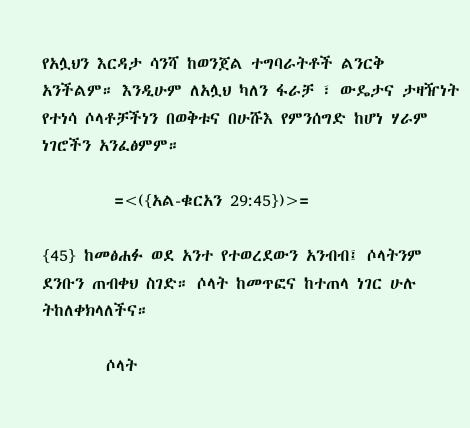የአሏህን እርዳታ ሳንሻ ከወንጀል ተግባራትቶች ልንርቅ አንችልም። እንዲሁም ለአሏህ ካለን ፋራቻ ፣ ውዴታና ታዛዥነት የተነሳ ሶላቶቻችነን በወቅቱና በሁሹእ የምንሰግድ ከሆነ ሃራም ነገሮችን አንፈፅምም።

         =<({አል-ቁርአን 29:45})>=

{45} ከመፅሐፉ ወደ አንተ የተወረደውን አንብብ፤ ሶላትንም ደንቡን ጠብቀህ ስገድ። ሶላት ከመጥፎና ከተጠላ ነገር ሁሉ ትከለቀክላለችና።

        ሶላት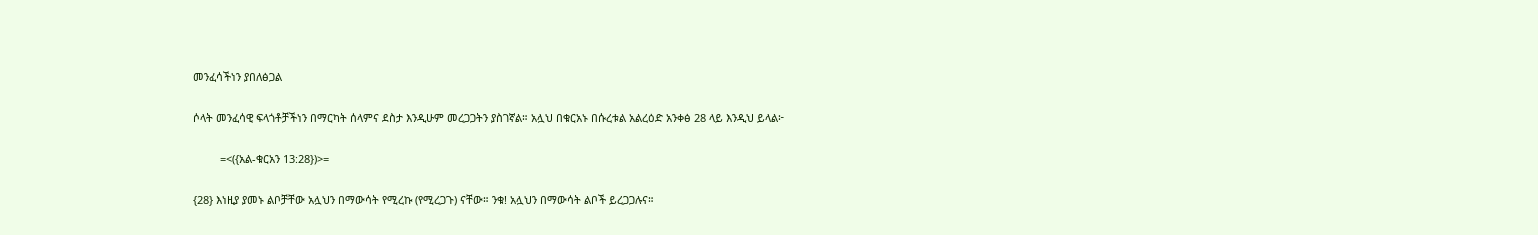መንፈሳችነን ያበለፅጋል

ሶላት መንፈሳዊ ፍላጎቶቻችነን በማርካት ሰላምና ደስታ እንዲሁም መረጋጋትን ያስገኛል። አሏህ በቁርአኑ በሱረቱል አልረዕድ አንቀፅ 28 ላይ እንዲህ ይላል፦

         =<({አል-ቁርአን 13:28})>=

{28} እነዚያ ያመኑ ልቦቻቸው አሏህን በማውሳት የሚረኩ (የሚረጋጉ) ናቸው። ንቁ! አሏህን በማውሳት ልቦች ይረጋጋሉና።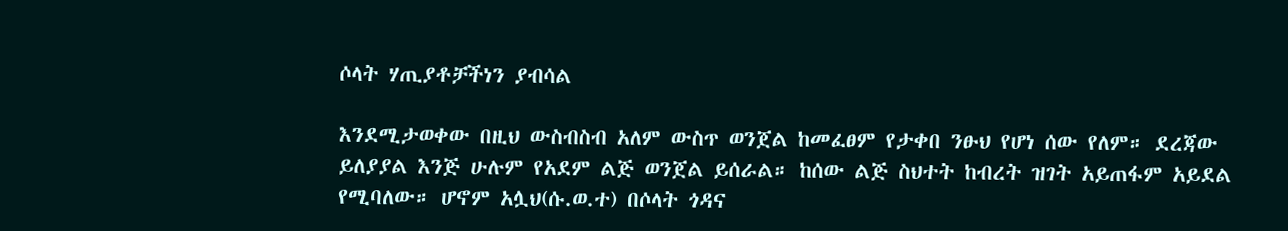ሶላት ሃጢያቶቻችነን ያብሳል

እንደሚታወቀው በዚህ ውስብስብ አለም ውስጥ ወንጀል ከመፈፀም የታቀበ ንፁህ የሆነ ሰው የለም። ደረጃው ይለያያል እንጅ ሁሉም የአደም ልጅ ወንጀል ይሰራል። ከሰው ልጅ ስህተት ከብረት ዝገት አይጠፋም አይደል የሚባለው። ሆኖም አሏህ(ሱ.ወ.ተ) በሶላት ጎዳና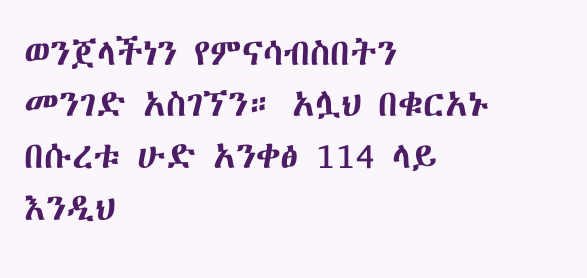ወንጀላችነን የምናሳብስበትን መንገድ አስገኘን። አሏህ በቁርአኑ በሱረቱ ሁድ አንቀፅ 114 ላይ እንዲህ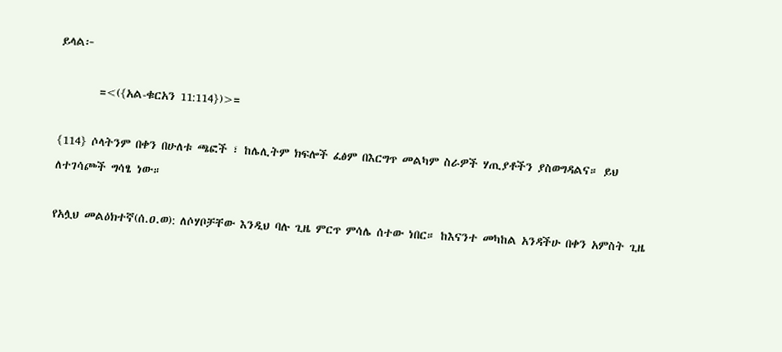ይላል፦

        =<({አል-ቁርአን 11:114})>=

{114} ሶላትንም በቀን በሁለቱ ጫፎች ፣ ከሌሊትም ክፍሎች ፈፅም በእርግጥ መልካም ስራዎች ሃጢያቶችን ያስወግዳልና። ይህ ለተገሳጮች ግሳፄ ነው።

የአሏህ መልዕክተኛ(ሰ.ዐ.ወ): ለሶሃቦቻቸው እንዲህ ባሉ ጊዜ ምርጥ ምሳሌ ሰተው ነበር። ከእናንተ መካከል አንዳችሁ በቀን አምስት ጊዜ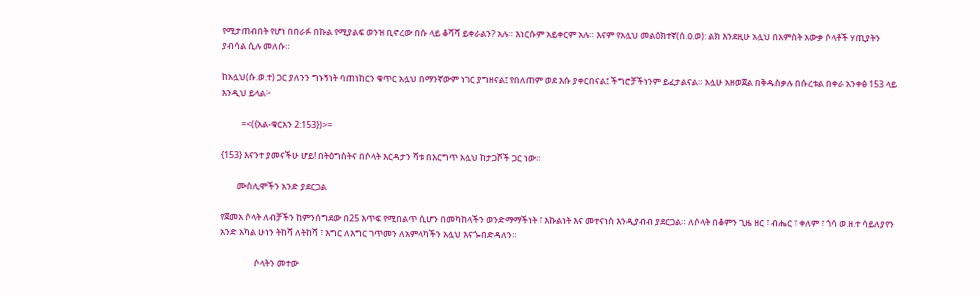የሚታጠብበት የሆነ በበራፉ በኩል የሚያልፍ ወንዝ ቢኖረው በሱ ላይ ቆሻሻ ይቀራልን? አሉ። እነርሱም አይቀርም አሉ። እናም የአሏህ መልዕክተኛ(ሰ.ዐ.ወ): ልክ እንደዚሁ አሏህ በአምስት አውቃ ሶላቶች ሃጢያትን ያብሳል ሲሉ መለሱ።

ከአሏህ(ሱ.ወ.ተ) ጋር ያለንን ግኑኝነት ባጠነከርን ቁጥር አሏህ በማንኛውም ነገር ያግዘናል፤ የበለጠም ወደ እሱ ያቀርበናል፤ ችግሮቻችነንም ይፈታልናል። አሏሁ አዘወጀል በቅዱስቃሉ በሱረቱል በቀራ አንቀፅ 153 ላይ እንዲህ ይላል፦

          =<({አል-ቁርአን 2:153})>=

{153} እናንተ ያመናችሁ ሆይ! በትዕግስትና በሶላት እርዳታን ሻቱ በእርግጥ አሏህ ከታጋሾች ጋር ነው።

        ሙስሊሞችን አንድ ያደርጋል

የጀመአ ሶላት ለብቻችን ከምንሰግደው በ25 እጥፍ የሚበልጥ ሲሆን በመካከላችን ወንድማማችነት ፣ እኩልነት እና መተናነስ እንዲያብብ ያደርጋል። ለሶላት በቆምን ጊዜ ዘር ፣ ብሔር ፣ ቀለም ፣ ጎሳ ወ.ዘ.ተ ሳይለያየን አንድ አካል ሁነን ትከሻ ለትከሻ ፣ እግር ለእግር ገጥመን ለአምላካችን አሏህ እናጐበድዳለን።

                 ሶላትን መተው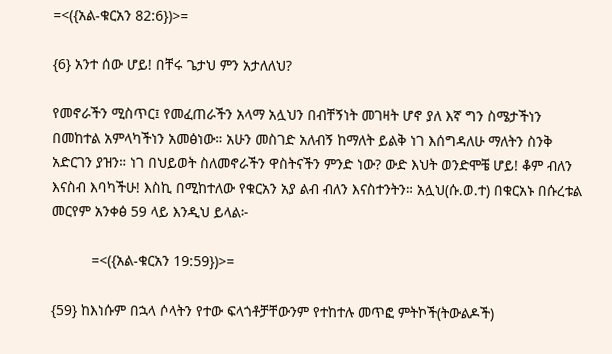=<({አል-ቁርአን 82:6})>=

{6} አንተ ሰው ሆይ! በቸሩ ጌታህ ምን አታለለህ?

የመኖራችን ሚስጥር፤ የመፈጠራችን አላማ አሏህን በብቸኝነት መገዛት ሆኖ ያለ እኛ ግን ስሜታችነን በመከተል አምላካችነን አመፅነው። አሁን መስገድ አለብኝ ከማለት ይልቅ ነገ እሰግዳለሁ ማለትን ስንቅ አድርገን ያዝን። ነገ በህይወት ስለመኖራችን ዋስትናችን ምንድ ነው? ውድ እህት ወንድሞቼ ሆይ! ቆም ብለን እናስብ እባካችሁ! እስኪ በሚከተለው የቁርአን አያ ልብ ብለን እናስተንትን። አሏህ(ሱ.ወ.ተ) በቁርአኑ በሱረቱል መርየም አንቀፅ 59 ላይ እንዲህ ይላል፦

          =<({አል-ቁርአን 19:59})>=

{59} ከእነሱም በኋላ ሶላትን የተው ፍላጎቶቻቸውንም የተከተሉ መጥፎ ምትኮች(ትውልዶች)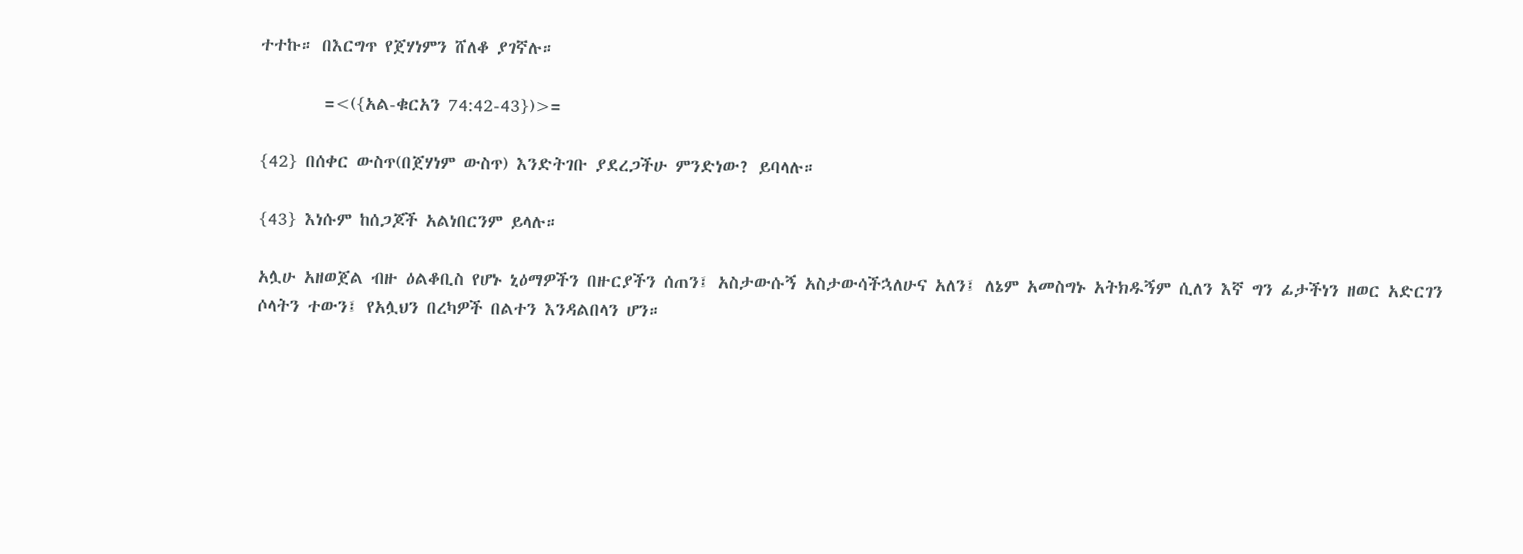ተተኩ። በእርግጥ የጀሃነምን ሸለቆ ያገኛሉ።

        =<({አል-ቁርአን 74:42-43})>=

{42} በሰቀር ውስጥ(በጀሃነም ውስጥ) እንድትገቡ ያደረጋችሁ ምንድነው? ይባላሉ።

{43} እነሱም ከሰጋጆች አልነበርንም ይላሉ።

አሏሁ አዘወጀል ብዙ ዕልቆቢስ የሆኑ ኒዕማዎችን በዙርያችን ሰጠን፤ አስታውሱኝ አስታውሳችኋለሁና አለን፤ ለኔም አመስግኑ አትክዱኝም ሲለን እኛ ግን ፊታችነን ዘወር አድርገን ሶላትን ተውን፤ የአሏህን በረካዎች በልተን እንዳልበላን ሆን።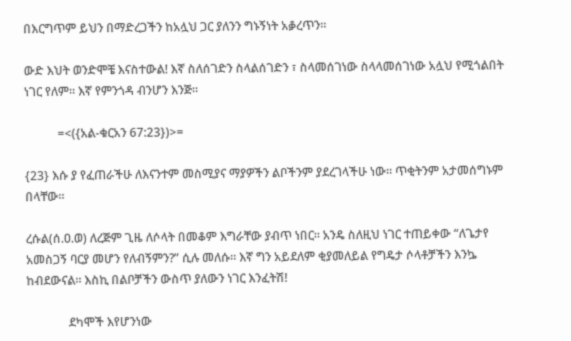በእርግጥም ይህን በማድረጋችን ከአሏህ ጋር ያለንን ግኑኝነት አቇረጥን።

ውድ እህት ወንድሞቼ እናስተውል! እኛ ስለሰገድን ስላልሰገድን ፣ ስላመሰገነው ስላላመሰገነው አሏህ የሚጎልበት ነገር የለም። እኛ የምንጎዳ ብንሆን እንጅ።

           =<({አል-ቁርአን 67:23})>=

{23} እሱ ያ የፈጠራችሁ ለእናንተም መስሚያና ማያዎችን ልቦችንም ያደረገላችሁ ነው። ጥቂትንም አታመሰግኑም በላቸው።

ረሱል(ሰ.ዐ.ወ) ለረጅም ጊዜ ለሶላት በመቆም እግራቸው ያብጥ ነበር። አንዴ ስለዚህ ነገር ተጠይቀው “ለጌታየ አመስጋኝ ባርያ መሆን የለብኝምን?” ሲሉ መለሱ። እኛ ግን አይደለም ቂያመለይል የግዴታ ሶላቶቻችን እንኴ ከብደውናል። እስኪ በልቦቻችን ውስጥ ያለውን ነገር እንፈትሽ!

              ደካሞች እየሆንነው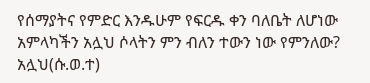የሰማያትና የምድር እንዱሁም የፍርዱ ቀን ባለቤት ለሆነው አምላካችን አሏህ ሶላትን ምን ብለን ተውን ነው የምንለው? አሏህ(ሱ.ወ.ተ)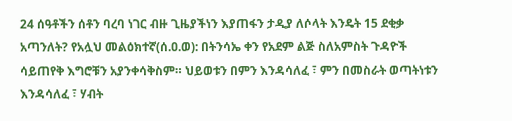24 ሰዓቶችን ሰቶን ባረባ ነገር ብዙ ጊዜያችነን እያጠፋን ታዲያ ለሶላት እንዴት 15 ደቂቃ አጣንለት? የአሏህ መልዕክተኛ(ሰ.ዐ.ወ): በትንሳኤ ቀን የአደም ልጅ ስለአምስት ጉዳዮች ሳይጠየቅ እግሮቹን አያንቀሳቅስም። ህይወቱን በምን እንዳሳለፈ ፣ ምን በመስራት ወጣትነቱን እንዳሳለፈ ፣ ሃብት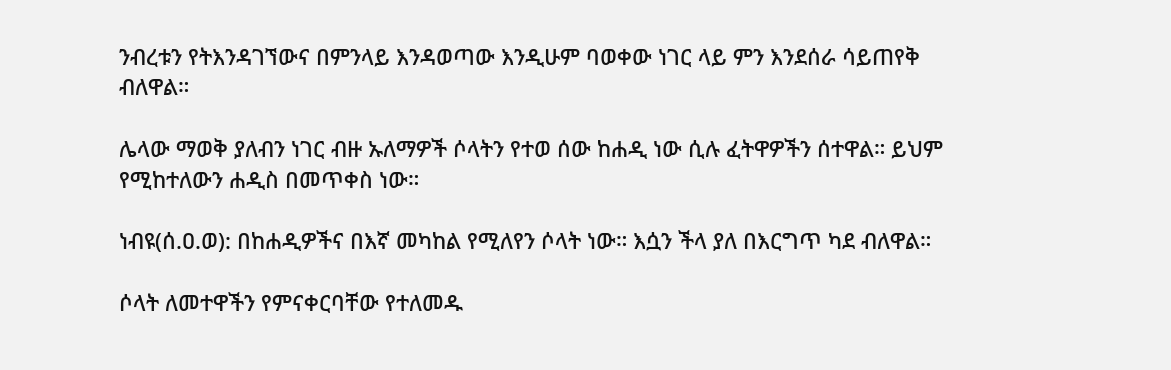ንብረቱን የትእንዳገኘውና በምንላይ እንዳወጣው እንዲሁም ባወቀው ነገር ላይ ምን እንደሰራ ሳይጠየቅ ብለዋል።

ሌላው ማወቅ ያለብን ነገር ብዙ ኡለማዎች ሶላትን የተወ ሰው ከሐዲ ነው ሲሉ ፈትዋዎችን ሰተዋል። ይህም የሚከተለውን ሐዲስ በመጥቀስ ነው።

ነብዩ(ሰ.ዐ.ወ): በከሐዲዎችና በእኛ መካከል የሚለየን ሶላት ነው። እሷን ችላ ያለ በእርግጥ ካደ ብለዋል።

ሶላት ለመተዋችን የምናቀርባቸው የተለመዱ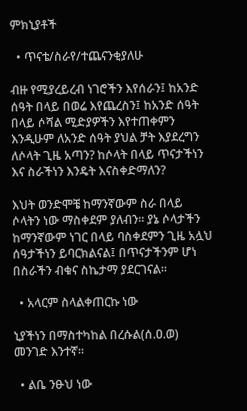ምክኒያቶች

  • ጥናቴ/ስራየ/ተጨናንቂያለሁ

ብዙ የሚያረይረብ ነገሮችን እየሰራን፤ ከአንድ ሰዓት በላይ በወሬ እየጨረስን፤ ከአንድ ሰዓት በላይ ሶሻል ሚድያዎችን እየተጠቀምን እንዲሁም ለአንድ ሰዓት ያህል ቻት እያደረግን ለሶላት ጊዜ አጣን? ከሶላት በላይ ጥናታችነን እና ስራችነን እንዴት እናስቀድማለን?

እህት ወንድሞቼ ከማንኛውም ስራ በላይ ሶላትን ነው ማስቀደም ያለብን። ያኔ ሶላታችን ከማንኛውም ነገር በላይ ባስቀደምን ጊዜ አሏህ ሰዓታችነን ይባርክልናል፤ በጥናታችንም ሆነ በስራችን ብቁና ስኬታማ ያደርገናል።

  • አላርም ስላልቀጠርኩ ነው

ኒያችነን በማስተካከል በረሱል(ሰ.ዐ.ወ) መንገድ እንተኛ።

  • ልቤ ንፁህ ነው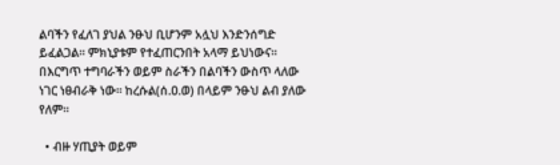ልባችን የፈለገ ያህል ንፁህ ቢሆንም አሏህ እንድንሰግድ ይፈልጋል። ምክኒያቱም የተፈጠርንበት አላማ ይህነውና። በእርግጥ ተግባራችን ወይም ስራችን በልባችን ውስጥ ላለው ነገር ነፀብራቅ ነው። ከረሱል(ሰ.ዐ.ወ) በላይም ንፁህ ልብ ያለው የለም።

  • ብዙ ሃጢያት ወይም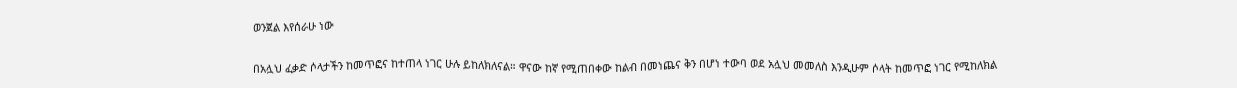ወንጀል እየሰራሁ ነው

በአሏህ ፈቃድ ሶላታችን ከመጥፎና ከተጠላ ነገር ሁሉ ይከለክለናል። ዋናው ከኛ የሚጠበቀው ከልብ በመነጨና ቅን በሆነ ተውባ ወደ አሏህ መመለስ እንዲሁም ሶላት ከመጥፎ ነገር የሚከለክል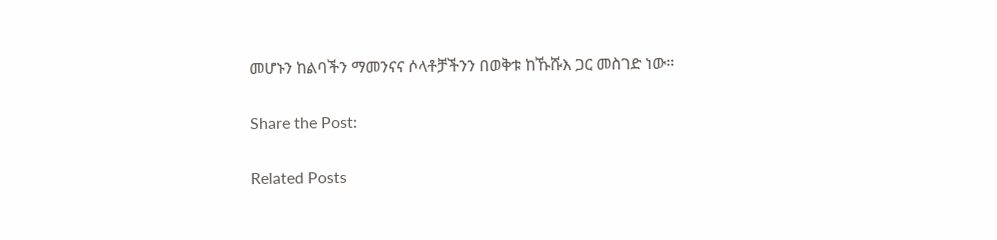መሆኑን ከልባችን ማመንናና ሶላቶቻችንን በወቅቱ ከኹሹእ ጋር መስገድ ነው።

Share the Post:

Related Posts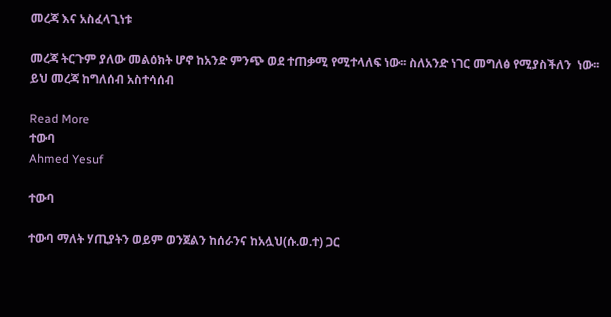መረጃ እና አስፈላጊነቱ

መረጃ ትርጉም ያለው መልዕክት ሆኖ ከአንድ ምንጭ ወደ ተጠቃሚ የሚተላለፍ ነው፡፡ ስለአንድ ነገር መግለፅ የሚያስችለን  ነው፡፡ ይህ መረጃ ከግለሰብ አስተሳሰብ

Read More
ተውባ
Ahmed Yesuf

ተውባ

ተውባ ማለት ሃጢያትን ወይም ወንጀልን ከሰራንና ከአሏህ(ሱ.ወ.ተ) ጋር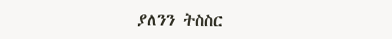ያለንን ትስስር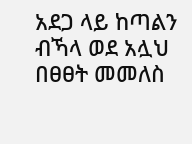አደጋ ላይ ከጣልን ብኻላ ወደ አሏህ በፀፀት መመለስ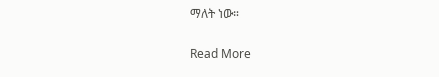ማለት ነው።

Read More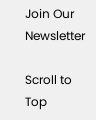Join Our Newsletter

Scroll to Top